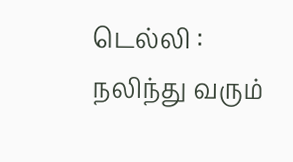டெல்லி : நலிந்து வரும்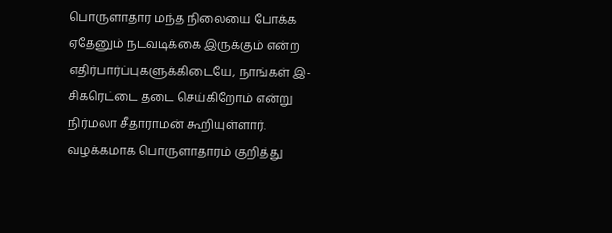பொருளாதார மந்த நிலையை போக்க ஏதேனும் நடவடிக்கை இருக்கும் என்ற எதிர்பார்ப்புகளுக்கிடையே, நாங்கள் இ-சிகரெட்டை தடை செய்கிறோம் என்று நிர்மலா சீதாராமன் கூறியுள்ளார்.
வழக்கமாக பொருளாதாரம் குறித்து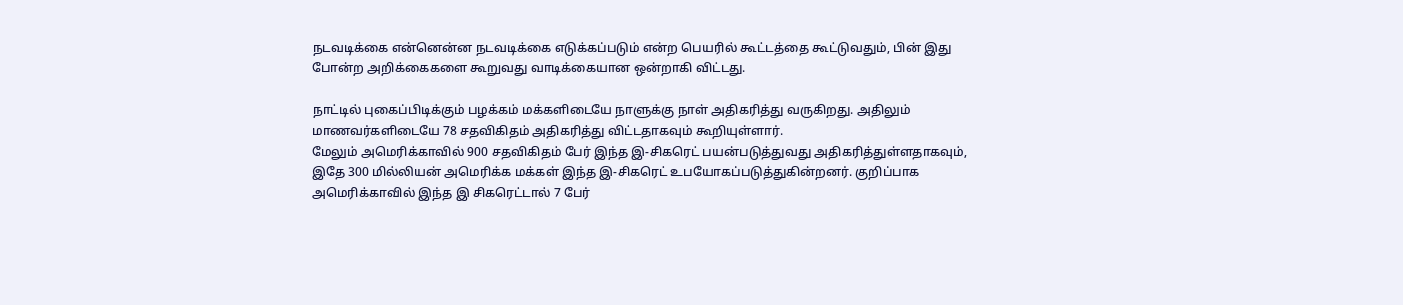நடவடிக்கை என்னென்ன நடவடிக்கை எடுக்கப்படும் என்ற பெயரில் கூட்டத்தை கூட்டுவதும், பின் இது போன்ற அறிக்கைகளை கூறுவது வாடிக்கையான ஒன்றாகி விட்டது.

நாட்டில் புகைப்பிடிக்கும் பழக்கம் மக்களிடையே நாளுக்கு நாள் அதிகரித்து வருகிறது. அதிலும் மாணவர்களிடையே 78 சதவிகிதம் அதிகரித்து விட்டதாகவும் கூறியுள்ளார்.
மேலும் அமெரிக்காவில் 900 சதவிகிதம் பேர் இந்த இ-சிகரெட் பயன்படுத்துவது அதிகரித்துள்ளதாகவும், இதே 300 மில்லியன் அமெரிக்க மக்கள் இந்த இ-சிகரெட் உபயோகப்படுத்துகின்றனர். குறிப்பாக அமெரிக்காவில் இந்த இ சிகரெட்டால் 7 பேர்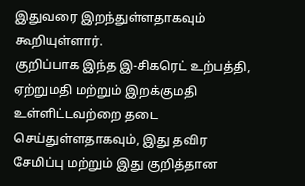இதுவரை இறந்துள்ளதாகவும் கூறியுள்ளார்.
குறிப்பாக இந்த இ-சிகரெட் உற்பத்தி, ஏற்றுமதி மற்றும் இறக்குமதி உள்ளிட்டவற்றை தடை செய்துள்ளதாகவும், இது தவிர சேமிப்பு மற்றும் இது குறித்தான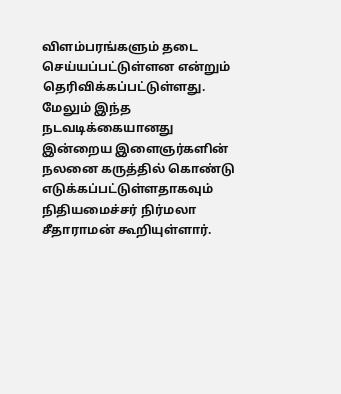விளம்பரங்களும் தடை செய்யப்பட்டுள்ளன என்றும் தெரிவிக்கப்பட்டுள்ளது.
மேலும் இந்த நடவடிக்கையானது இன்றைய இளைஞர்களின் நலனை கருத்தில் கொண்டு எடுக்கப்பட்டுள்ளதாகவும் நிதியமைச்சர் நிர்மலா சீதாராமன் கூறியுள்ளார்.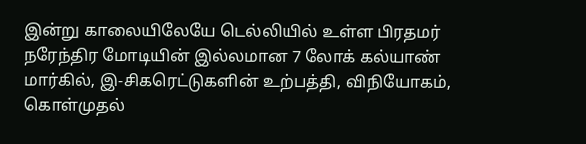இன்று காலையிலேயே டெல்லியில் உள்ள பிரதமர் நரேந்திர மோடியின் இல்லமான 7 லோக் கல்யாண் மார்கில், இ-சிகரெட்டுகளின் உற்பத்தி, விநியோகம், கொள்முதல்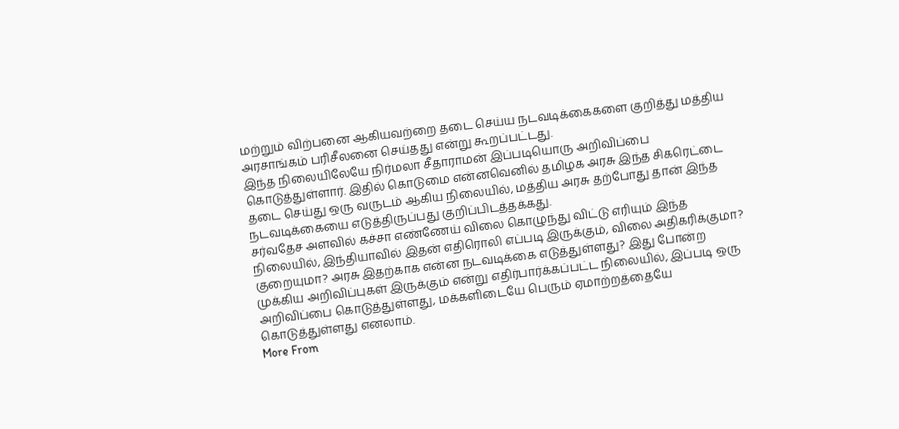மற்றும் விற்பனை ஆகியவற்றை தடை செய்ய நடவடிக்கைகளை குறித்து மத்திய அரசாங்கம் பரிசீலனை செய்தது என்று கூறப்பட்டது.
இந்த நிலையிலேயே நிர்மலா சீதாராமன் இப்படியொரு அறிவிப்பை கொடுத்துள்ளார். இதில் கொடுமை என்னவெனில் தமிழக அரசு இந்த சிகரெட்டை தடை செய்து ஒரு வருடம் ஆகிய நிலையில், மத்திய அரசு தற்போது தான் இந்த நடவடிக்கையை எடுத்திருப்பது குறிப்பிடத்தக்கது.
சர்வதேச அளவில் கச்சா எண்ணேய் விலை கொழுந்து விட்டு எரியும் இந்த நிலையில், இந்தியாவில் இதன் எதிரொலி எப்படி இருக்கும், விலை அதிகரிக்குமா? குறையுமா? அரசு இதற்காக என்ன நடவடிக்கை எடுத்துள்ளது? இது போன்ற முக்கிய அறிவிப்புகள் இருக்கும் என்று எதிர்பார்க்கப்பட்ட நிலையில், இப்படி ஒரு அறிவிப்பை கொடுத்துள்ளது, மக்களிடையே பெரும் ஏமாற்றத்தையே கொடுத்துள்ளது எனலாம்.
More From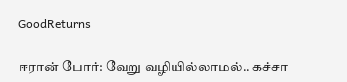GoodReturns

ஈரான் போர்: வேறு வழியில்லாமல்.. கச்சா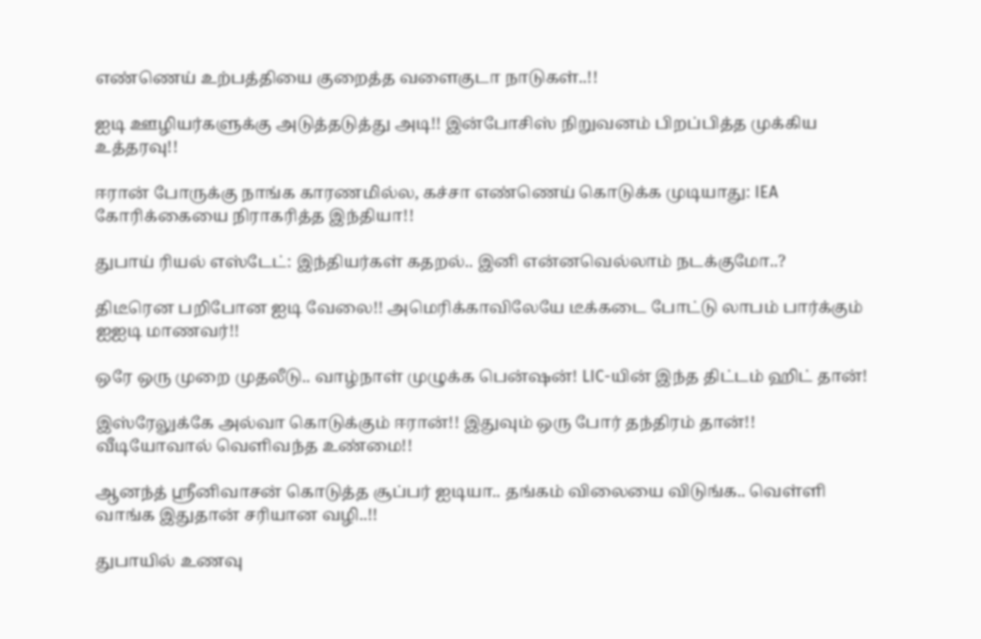எண்ணெய் உற்பத்தியை குறைத்த வளைகுடா நாடுகள்..!!

ஐடி ஊழியர்களுக்கு அடுத்தடுத்து அடி!! இன்போசிஸ் நிறுவனம் பிறப்பித்த முக்கிய உத்தரவு!!

ஈரான் போருக்கு நாங்க காரணமில்ல, கச்சா எண்ணெய் கொடுக்க முடியாது: IEA கோரிக்கையை நிராகரித்த இந்தியா!!

துபாய் ரியல் எஸ்டேட்: இந்தியர்கள் கதறல்.. இனி என்னவெல்லாம் நடக்குமோ..?

திடீரென பறிபோன ஐடி வேலை!! அமெரிக்காவிலேயே டீக்கடை போட்டு லாபம் பார்க்கும் ஐஐடி மாணவர்!!

ஒரே ஒரு முறை முதலீடு.. வாழ்நாள் முழுக்க பென்ஷன்! LIC-யின் இந்த திட்டம் ஹிட் தான்!

இஸ்ரேலுக்கே அல்வா கொடுக்கும் ஈரான்!! இதுவும் ஒரு போர் தந்திரம் தான்!! வீடியோவால் வெளிவந்த உண்மை!!

ஆனந்த் ஸ்ரீனிவாசன் கொடுத்த சூப்பர் ஐடியா.. தங்கம் விலையை விடுங்க.. வெள்ளி வாங்க இதுதான் சரியான வழி..!!

துபாயில் உணவு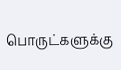பொருட்களுக்கு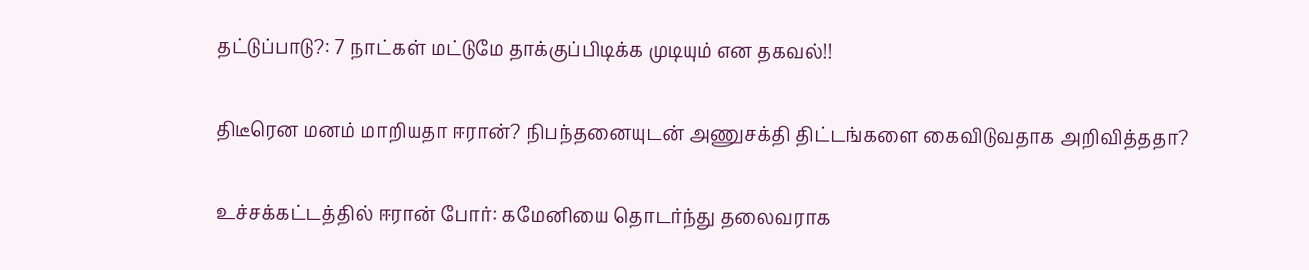தட்டுப்பாடு?: 7 நாட்கள் மட்டுமே தாக்குப்பிடிக்க முடியும் என தகவல்!!

திடீரென மனம் மாறியதா ஈரான்? நிபந்தனையுடன் அணுசக்தி திட்டங்களை கைவிடுவதாக அறிவித்ததா?

உச்சக்கட்டத்தில் ஈரான் போர்: கமேனியை தொடர்ந்து தலைவராக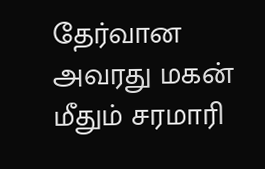தேர்வான அவரது மகன் மீதும் சரமாரி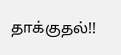தாக்குதல்!!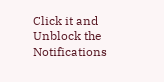Click it and Unblock the Notifications